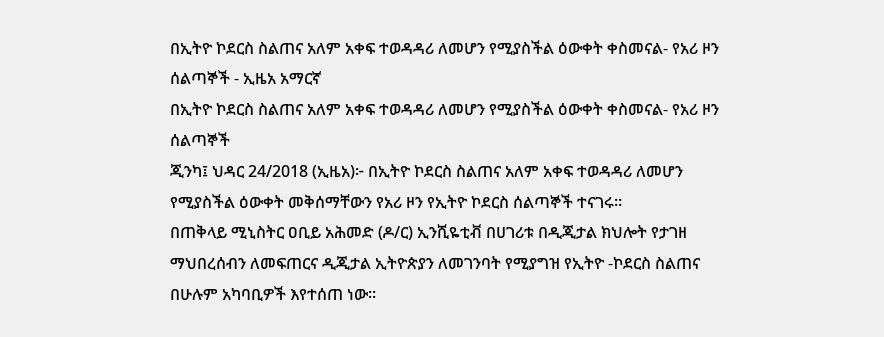በኢትዮ ኮደርስ ስልጠና አለም አቀፍ ተወዳዳሪ ለመሆን የሚያስችል ዕውቀት ቀስመናል- የአሪ ዞን ሰልጣኞች - ኢዜአ አማርኛ
በኢትዮ ኮደርስ ስልጠና አለም አቀፍ ተወዳዳሪ ለመሆን የሚያስችል ዕውቀት ቀስመናል- የአሪ ዞን ሰልጣኞች
ጂንካ፤ ህዳር 24/2018 (ኢዜአ)፦ በኢትዮ ኮደርስ ስልጠና አለም አቀፍ ተወዳዳሪ ለመሆን የሚያስችል ዕውቀት መቅሰማቸውን የአሪ ዞን የኢትዮ ኮደርስ ሰልጣኞች ተናገሩ።
በጠቅላይ ሚኒስትር ዐቢይ አሕመድ (ዶ/ር) ኢንሺዬቲቭ በሀገሪቱ በዲጂታል ክህሎት የታገዘ ማህበረሰብን ለመፍጠርና ዲጂታል ኢትዮጵያን ለመገንባት የሚያግዝ የኢትዮ -ኮደርስ ስልጠና በሁሉም አካባቢዎች እየተሰጠ ነው።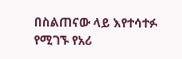በስልጠናው ላይ እየተሳተፉ የሚገኙ የአሪ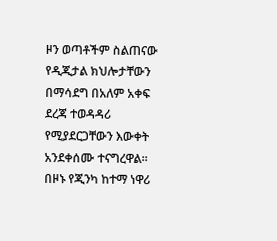ዞን ወጣቶችም ስልጠናው የዲጂታል ክህሎታቸውን በማሳደግ በአለም አቀፍ ደረጃ ተወዳዳሪ የሚያደርጋቸውን እውቀት አንደቀሰሙ ተናግረዋል።
በዞኑ የጂንካ ከተማ ነዋሪ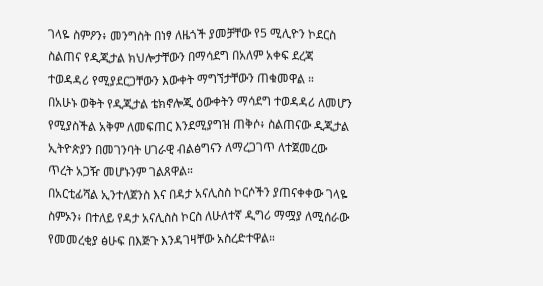ገላዬ ስምዖን፥ መንግስት በነፃ ለዜጎች ያመቻቸው የ5 ሚሊዮን ኮደርስ ስልጠና የዲጂታል ክህሎታቸውን በማሳደግ በአለም አቀፍ ደረጃ ተወዳዳሪ የሚያደርጋቸውን እውቀት ማግኘታቸውን ጠቁመዋል ።
በአሁኑ ወቅት የዲጂታል ቴክኖሎጂ ዕውቀትን ማሳደግ ተወዳዳሪ ለመሆን የሚያስችል አቅም ለመፍጠር እንደሚያግዝ ጠቅሶ፥ ስልጠናው ዲጂታል ኢትዮጵያን በመገንባት ሀገራዊ ብልፅግናን ለማረጋገጥ ለተጀመረው ጥረት አጋዥ መሆኑንም ገልጸዋል።
በአርቲፊሻል ኢንተለጀንስ እና በዳታ አናሊስስ ኮርሶችን ያጠናቀቀው ገላዬ ስምኦን፥ በተለይ የዳታ አናሊስስ ኮርስ ለሁለተኛ ዲግሪ ማሟያ ለሚሰራው የመመረቂያ ፅሁፍ በእጅጉ እንዳገዛቸው አስረድተዋል።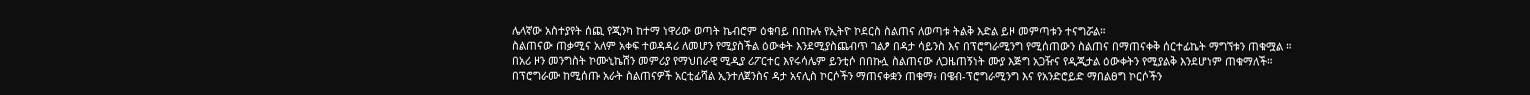ሌላኛው አስተያየት ሰጪ የጂንካ ከተማ ነዋሪው ወጣት ኬብሮም ዕቁባይ በበኩሉ የኢትዮ ኮደርስ ስልጠና ለወጣቱ ትልቅ እድል ይዞ መምጣቱን ተናግሯል።
ስልጠናው ጠቃሚና አለም አቀፍ ተወዳዳሪ ለመሆን የሚያስችል ዕውቀት እንደሚያስጨብጥ ገልፆ በዳታ ሳይንስ እና በፕሮግራሚንግ የሚሰጠውን ስልጠና በማጠናቀቅ ሰርተፊኬት ማግኘቱን ጠቁሟል ።
በአሪ ዞን መንግስት ኮሙኒኬሽን መምሪያ የማህበራዊ ሚዲያ ሪፖርተር እየሩሳሌም ይንቲሶ በበኩሏ ስልጠናው ለጋዜጠኝነት ሙያ እጅግ አጋዥና የዲጂታል ዕውቀትን የሚያልቅ እንደሆነም ጠቁማለች።
በፕሮግራሙ ከሚሰጡ አራት ስልጠናዎች አርቲፊሻል ኢንተለጀንስና ዳታ አናሊስ ኮርሶችን ማጠናቀቋን ጠቁማ፥ በዌብ-ፕሮግራሚንግ እና የአንድሮይድ ማበልፀግ ኮርሶችን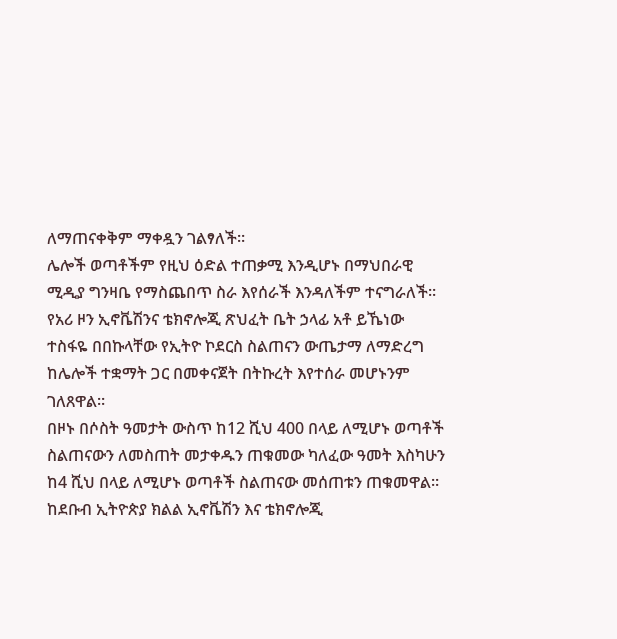ለማጠናቀቅም ማቀዷን ገልፃለች።
ሌሎች ወጣቶችም የዚህ ዕድል ተጠቃሚ እንዲሆኑ በማህበራዊ ሚዲያ ግንዛቤ የማስጨበጥ ስራ እየሰራች እንዳለችም ተናግራለች።
የአሪ ዞን ኢኖቬሽንና ቴክኖሎጂ ጽህፈት ቤት ኃላፊ አቶ ይኼነው ተስፋዬ በበኩላቸው የኢትዮ ኮደርስ ስልጠናን ውጤታማ ለማድረግ ከሌሎች ተቋማት ጋር በመቀናጀት በትኩረት እየተሰራ መሆኑንም ገለጸዋል።
በዞኑ በሶስት ዓመታት ውስጥ ከ12 ሺህ 400 በላይ ለሚሆኑ ወጣቶች ስልጠናውን ለመስጠት መታቀዱን ጠቁመው ካለፈው ዓመት እስካሁን ከ4 ሺህ በላይ ለሚሆኑ ወጣቶች ስልጠናው መሰጠቱን ጠቁመዋል።
ከደቡብ ኢትዮጵያ ክልል ኢኖቬሽን እና ቴክኖሎጂ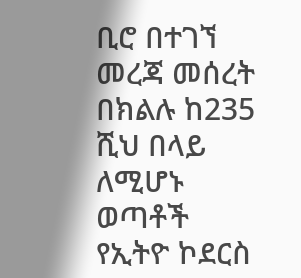ቢሮ በተገኘ መረጃ መሰረት በክልሉ ከ235 ሺህ በላይ ለሚሆኑ ወጣቶች የኢትዮ ኮደርስ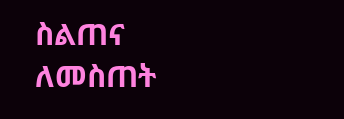ስልጠና ለመስጠት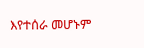እየተሰራ መሆኑም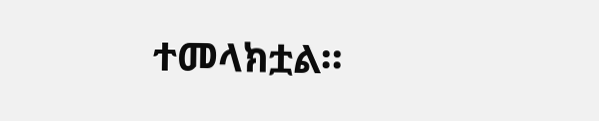ተመላክቷል።